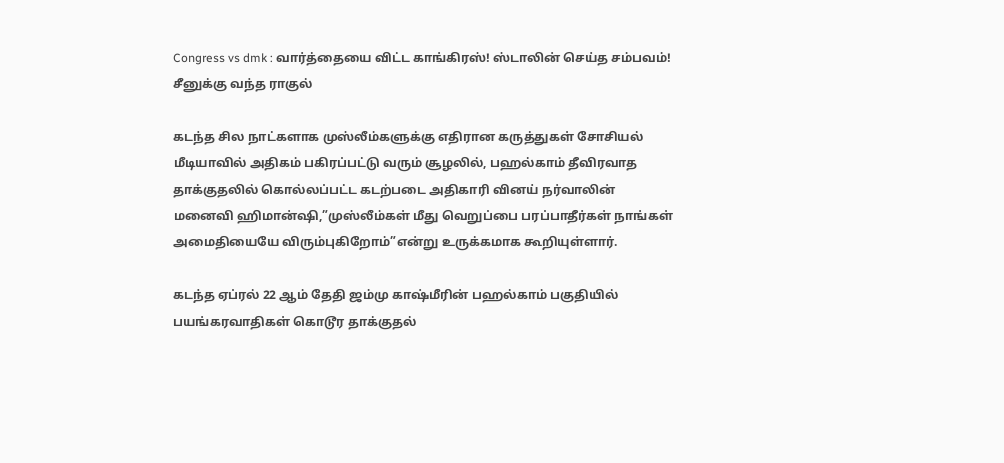Congress vs dmk : வார்த்தையை விட்ட காங்கிரஸ்! ஸ்டாலின் செய்த சம்பவம்! சீனுக்கு வந்த ராகுல்

கடந்த சில நாட்களாக முஸ்லீம்களுக்கு எதிரான கருத்துகள் சோசியல் மீடியாவில் அதிகம் பகிரப்பட்டு வரும் சூழலில், பஹல்காம் தீவிரவாத தாக்குதலில் கொல்லப்பட்ட கடற்படை அதிகாரி வினய் நர்வாலின் மனைவி ஹிமான்ஷி,”முஸ்லீம்கள் மீது வெறுப்பை பரப்பாதீர்கள் நாங்கள் அமைதியையே விரும்புகிறோம்”என்று உருக்கமாக கூறியுள்ளார்.

கடந்த ஏப்ரல் 22 ஆம் தேதி ஜம்மு காஷ்மீரின் பஹல்காம் பகுதியில் பயங்கரவாதிகள் கொடூர தாக்குதல்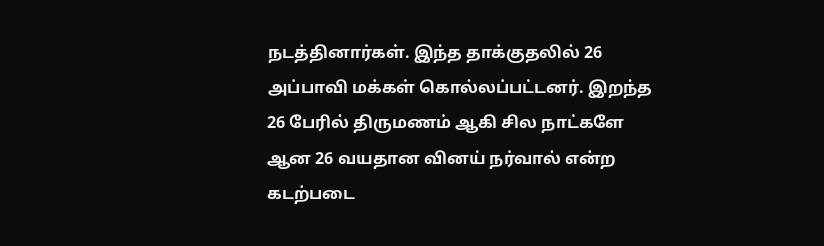நடத்தினார்கள். இந்த தாக்குதலில் 26 அப்பாவி மக்கள் கொல்லப்பட்டனர். இறந்த 26 பேரில் திருமணம் ஆகி சில நாட்களே ஆன 26 வயதான வினய் நர்வால் என்ற கடற்படை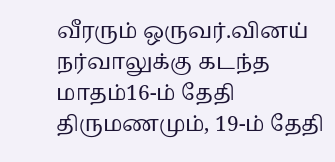வீரரும் ஒருவர்.வினய் நர்வாலுக்கு கடந்த மாதம்16-ம் தேதி திருமணமும், 19-ம் தேதி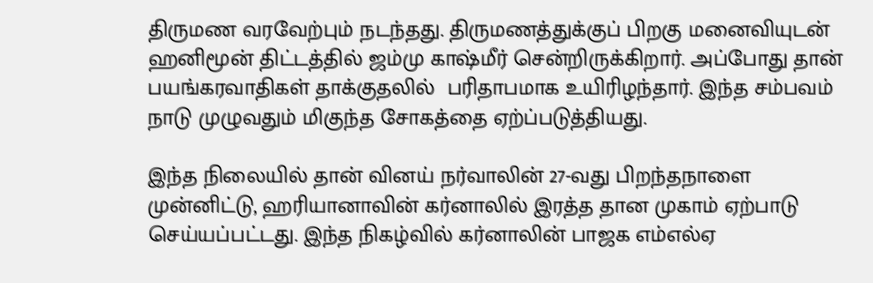திருமண வரவேற்பும் நடந்தது. திருமணத்துக்குப் பிறகு மனைவியுடன் ஹனிமூன் திட்டத்தில் ஜம்மு காஷ்மீர் சென்றிருக்கிறார். அப்போது தான் பயங்கரவாதிகள் தாக்குதலில்  பரிதாபமாக உயிரிழந்தார். இந்த சம்பவம் நாடு முழுவதும் மிகுந்த சோகத்தை ஏற்ப்படுத்தியது.

இந்த நிலையில் தான் வினய் நர்வாலின் 27-வது பிறந்தநாளை முன்னிட்டு, ஹரியானாவின் கர்னாலில் இரத்த தான முகாம் ஏற்பாடு செய்யப்பட்டது. இந்த நிகழ்வில் கர்னாலின் பாஜக எம்எல்ஏ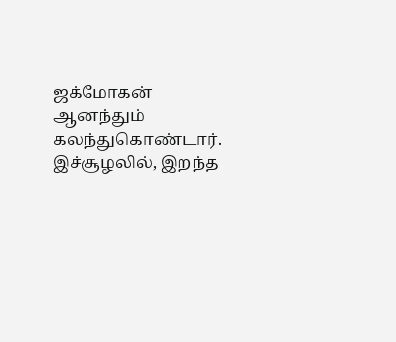ஜக்மோகன் ஆனந்தும் கலந்துகொண்டார். இச்சூழலில், இறந்த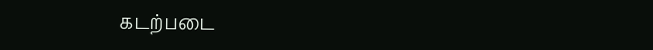கடற்படை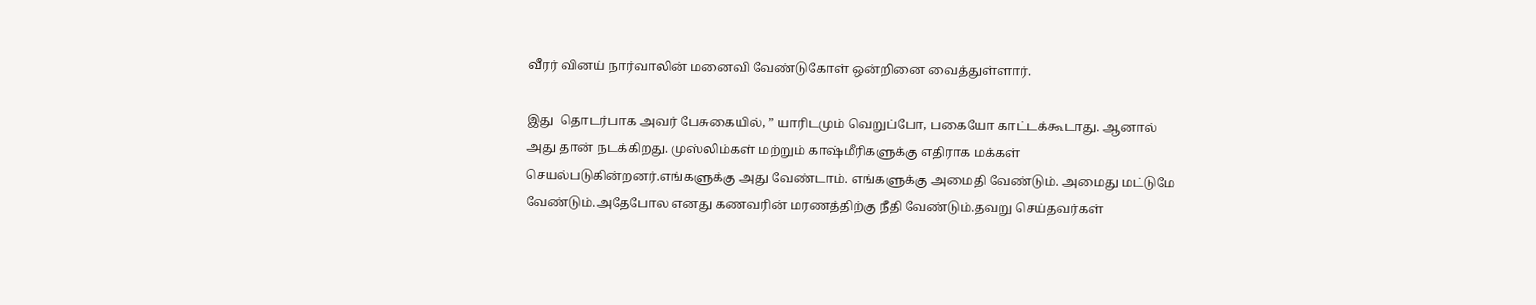வீரர் வினய் நார்வாலின் மனைவி வேண்டுகோள் ஒன்றினை வைத்துள்ளார்.

இது  தொடர்பாக அவர் பேசுகையில், ” யாரிடமும் வெறுப்போ, பகையோ காட்டக்கூடாது. ஆனால் அது தான் நடக்கிறது. முஸ்லிம்கள் மற்றும் காஷ்மீரிகளுக்கு எதிராக மக்கள் செயல்படுகின்றனர்.எங்களுக்கு அது வேண்டாம். எங்களுக்கு அமைதி வேண்டும். அமைது மட்டுமே வேண்டும்.அதேபோல எனது கணவரின் மரணத்திற்கு நீதி வேண்டும்.தவறு செய்தவர்கள்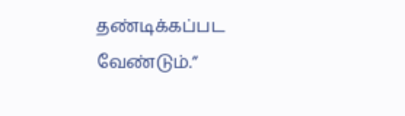தண்டிக்கப்பட வேண்டும்.”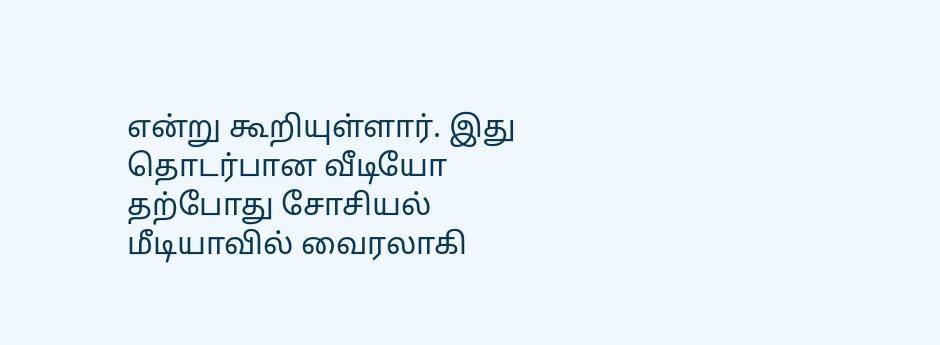என்று கூறியுள்ளார். இது  தொடர்பான வீடியோ தற்போது சோசியல் மீடியாவில் வைரலாகி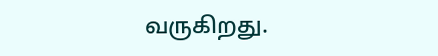வருகிறது.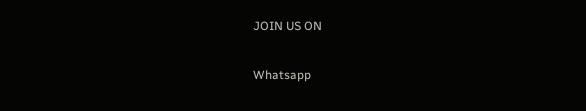JOIN US ON

Whatsapp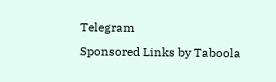Telegram
Sponsored Links by Taboola